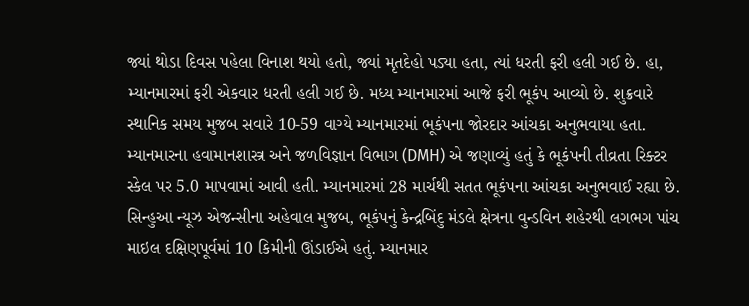જ્યાં થોડા દિવસ પહેલા વિનાશ થયો હતો, જ્યાં મૃતદેહો પડ્યા હતા, ત્યાં ધરતી ફરી હલી ગઈ છે. હા, મ્યાનમારમાં ફરી એકવાર ધરતી હલી ગઈ છે. મધ્ય મ્યાનમારમાં આજે ફરી ભૂકંપ આવ્યો છે. શુક્રવારે સ્થાનિક સમય મુજબ સવારે 10-59 વાગ્યે મ્યાનમારમાં ભૂકંપના જોરદાર આંચકા અનુભવાયા હતા. મ્યાનમારના હવામાનશાસ્ત્ર અને જળવિજ્ઞાન વિભાગ (DMH) એ જણાવ્યું હતું કે ભૂકંપની તીવ્રતા રિક્ટર સ્કેલ પર 5.0 માપવામાં આવી હતી. મ્યાનમારમાં 28 માર્ચથી સતત ભૂકંપના આંચકા અનુભવાઈ રહ્યા છે.
સિન્હુઆ ન્યૂઝ એજન્સીના અહેવાલ મુજબ, ભૂકંપનું કેન્દ્રબિંદુ મંડલે ક્ષેત્રના વુન્ડવિન શહેરથી લગભગ પાંચ માઇલ દક્ષિણપૂર્વમાં 10 કિમીની ઊંડાઈએ હતું. મ્યાનમાર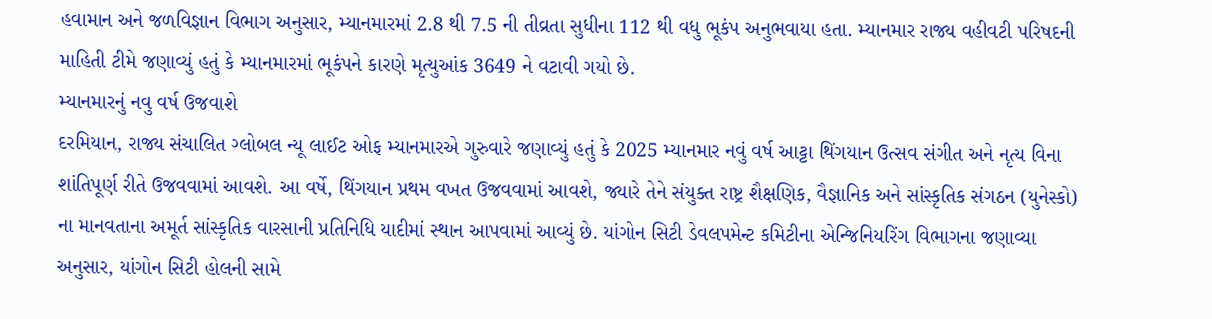હવામાન અને જળવિજ્ઞાન વિભાગ અનુસાર, મ્યાનમારમાં 2.8 થી 7.5 ની તીવ્રતા સુધીના 112 થી વધુ ભૂકંપ અનુભવાયા હતા. મ્યાનમાર રાજ્ય વહીવટી પરિષદની માહિતી ટીમે જણાવ્યું હતું કે મ્યાનમારમાં ભૂકંપને કારણે મૃત્યુઆંક 3649 ને વટાવી ગયો છે.
મ્યાનમારનું નવુ વર્ષ ઉજવાશે
દરમિયાન, રાજ્ય સંચાલિત ગ્લોબલ ન્યૂ લાઈટ ઓફ મ્યાનમારએ ગુરુવારે જણાવ્યું હતું કે 2025 મ્યાનમાર નવું વર્ષ આટ્ટા થિંગયાન ઉત્સવ સંગીત અને નૃત્ય વિના શાંતિપૂર્ણ રીતે ઉજવવામાં આવશે. આ વર્ષે, થિંગયાન પ્રથમ વખત ઉજવવામાં આવશે, જ્યારે તેને સંયુક્ત રાષ્ટ્ર શૈક્ષણિક, વૈજ્ઞાનિક અને સાંસ્કૃતિક સંગઠન (યુનેસ્કો) ના માનવતાના અમૂર્ત સાંસ્કૃતિક વારસાની પ્રતિનિધિ યાદીમાં સ્થાન આપવામાં આવ્યું છે. યાંગોન સિટી ડેવલપમેન્ટ કમિટીના એન્જિનિયરિંગ વિભાગના જણાવ્યા અનુસાર, યાંગોન સિટી હોલની સામે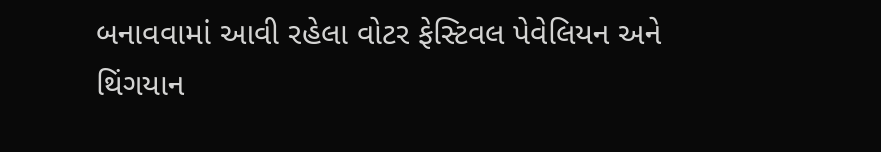બનાવવામાં આવી રહેલા વોટર ફેસ્ટિવલ પેવેલિયન અને થિંગયાન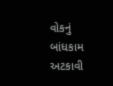વોકનું બાંધકામ અટકાવી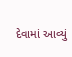દેવામાં આવ્યું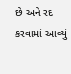છે અને રદ કરવામાં આવ્યું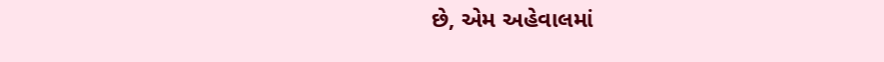છે, એમ અહેવાલમાં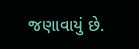જણાવાયું છે.